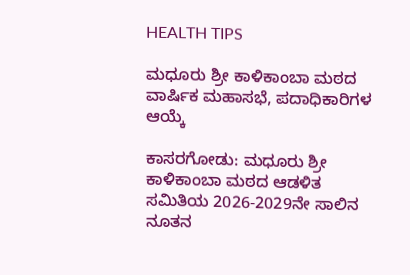HEALTH TIPS

ಮಧೂರು ಶ್ರೀ ಕಾಳಿಕಾಂಬಾ ಮಠದ ವಾರ್ಷಿಕ ಮಹಾಸಭೆ, ಪದಾಧಿಕಾರಿಗಳ ಆಯ್ಕೆ

ಕಾಸರಗೋಡು: ಮಧೂರು ಶ್ರೀ ಕಾಳಿಕಾಂಬಾ ಮಠದ ಆಡಳಿತ ಸಮಿತಿಯ 2026-2029ನೇ ಸಾಲಿನ ನೂತನ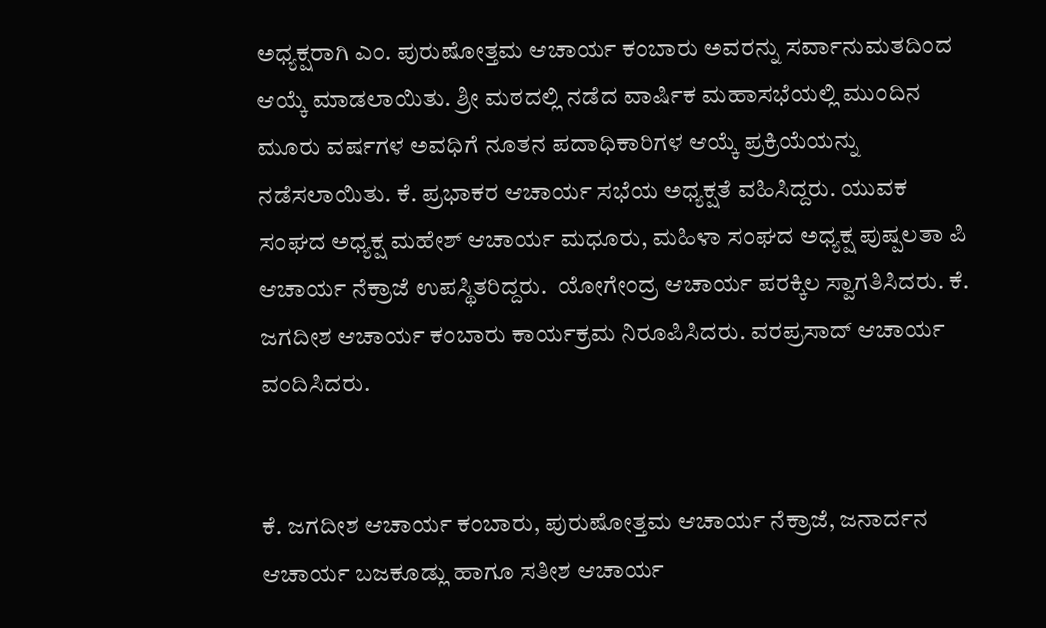ಅಧ್ಯಕ್ಷರಾಗಿ ಎಂ. ಪುರುಷೋತ್ತಮ ಆಚಾರ್ಯ ಕಂಬಾರು ಅವರನ್ನು ಸರ್ವಾನುಮತದಿಂದ ಆಯ್ಕೆ ಮಾಡಲಾಯಿತು. ಶ್ರೀ ಮಠದಲ್ಲಿ ನಡೆದ ವಾರ್ಷಿಕ ಮಹಾಸಭೆಯಲ್ಲಿ ಮುಂದಿನ ಮೂರು ವರ್ಷಗಳ ಅವಧಿಗೆ ನೂತನ ಪದಾಧಿಕಾರಿಗಳ ಆಯ್ಕೆ ಪ್ರಕ್ರಿಯೆಯನ್ನು ನಡೆಸಲಾಯಿತು. ಕೆ. ಪ್ರಭಾಕರ ಆಚಾರ್ಯ ಸಭೆಯ ಅಧ್ಯಕ್ಷತೆ ವಹಿಸಿದ್ದರು. ಯುವಕ ಸಂಘದ ಅಧ್ಯಕ್ಷ ಮಹೇಶ್ ಆಚಾರ್ಯ ಮಧೂರು, ಮಹಿಳಾ ಸಂಘದ ಅಧ್ಯಕ್ಷ ಪುಷ್ಪಲತಾ ಪಿ ಆಚಾರ್ಯ ನೆಕ್ರಾಜೆ ಉಪಸ್ಥಿತರಿದ್ದರು.  ಯೋಗೇಂದ್ರ ಆಚಾರ್ಯ ಪರಕ್ಕಿಲ ಸ್ವಾಗತಿಸಿದರು. ಕೆ. ಜಗದೀಶ ಆಚಾರ್ಯ ಕಂಬಾರು ಕಾರ್ಯಕ್ರಮ ನಿರೂಪಿಸಿದರು. ವರಪ್ರಸಾದ್ ಆಚಾರ್ಯ ವಂದಿಸಿದರು.


ಕೆ. ಜಗದೀಶ ಆಚಾರ್ಯ ಕಂಬಾರು, ಪುರುಷೋತ್ತಮ ಆಚಾರ್ಯ ನೆಕ್ರಾಜೆ, ಜನಾರ್ದನ ಆಚಾರ್ಯ ಬಜಕೂಡ್ಲು ಹಾಗೂ ಸತೀಶ ಆಚಾರ್ಯ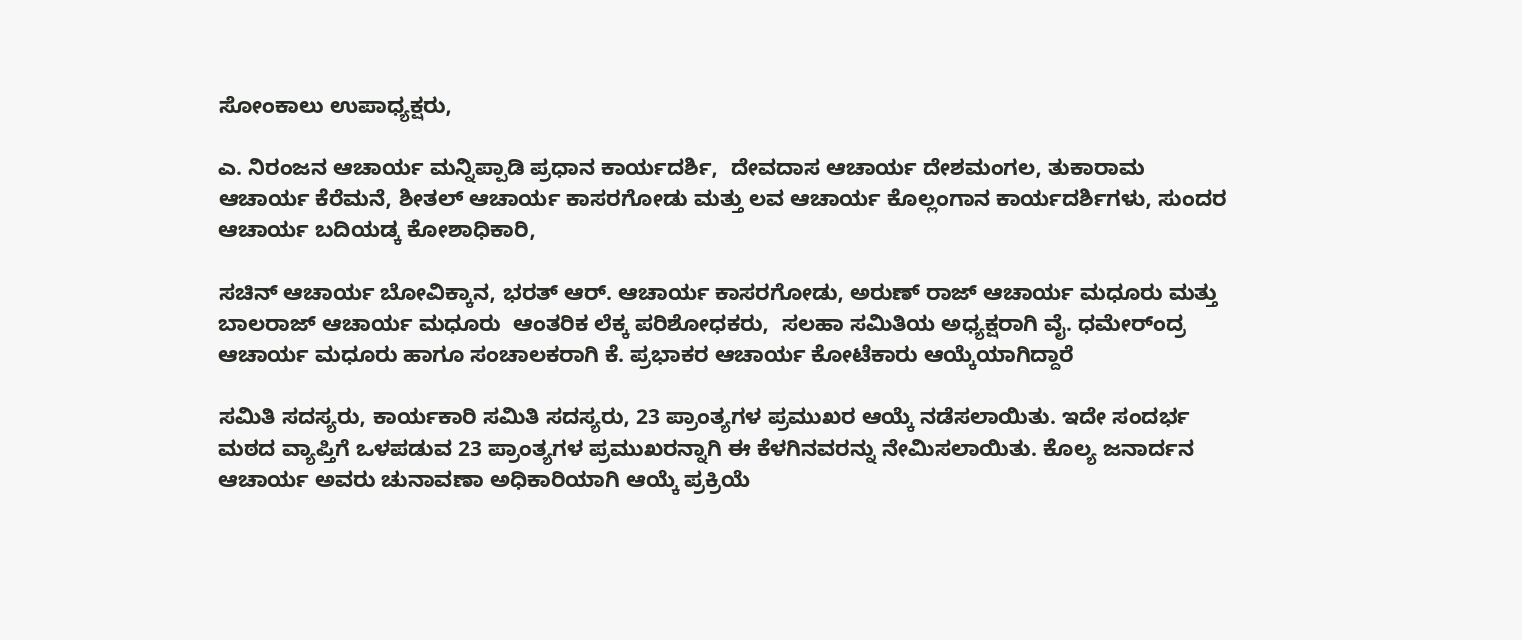ಸೋಂಕಾಲು ಉಪಾಧ್ಯಕ್ಷರು,

ಎ. ನಿರಂಜನ ಆಚಾರ್ಯ ಮನ್ನಿಪ್ಪಾಡಿ ಪ್ರಧಾನ ಕಾರ್ಯದರ್ಶಿ,  ದೇವದಾಸ ಆಚಾರ್ಯ ದೇಶಮಂಗಲ, ತುಕಾರಾಮ ಆಚಾರ್ಯ ಕೆರೆಮನೆ, ಶೀತಲ್ ಆಚಾರ್ಯ ಕಾಸರಗೋಡು ಮತ್ತು ಲವ ಆಚಾರ್ಯ ಕೊಲ್ಲಂಗಾನ ಕಾರ್ಯದರ್ಶಿಗಳು, ಸುಂದರ ಆಚಾರ್ಯ ಬದಿಯಡ್ಕ ಕೋಶಾಧಿಕಾರಿ,

ಸಚಿನ್ ಆಚಾರ್ಯ ಬೋವಿಕ್ಕಾನ, ಭರತ್ ಆರ್. ಆಚಾರ್ಯ ಕಾಸರಗೋಡು, ಅರುಣ್ ರಾಜ್ ಆಚಾರ್ಯ ಮಧೂರು ಮತ್ತು ಬಾಲರಾಜ್ ಆಚಾರ್ಯ ಮಧೂರು  ಆಂತರಿಕ ಲೆಕ್ಕ ಪರಿಶೋಧಕರು,  ಸಲಹಾ ಸಮಿತಿಯ ಅಧ್ಯಕ್ಷರಾಗಿ ವೈ. ಧಮೇರ್ಂದ್ರ ಆಚಾರ್ಯ ಮಧೂರು ಹಾಗೂ ಸಂಚಾಲಕರಾಗಿ ಕೆ. ಪ್ರಭಾಕರ ಆಚಾರ್ಯ ಕೋಟೆಕಾರು ಆಯ್ಕೆಯಾಗಿದ್ದಾರೆ

ಸಮಿತಿ ಸದಸ್ಯರು, ಕಾರ್ಯಕಾರಿ ಸಮಿತಿ ಸದಸ್ಯರು, 23 ಪ್ರಾಂತ್ಯಗಳ ಪ್ರಮುಖರ ಆಯ್ಕೆ ನಡೆಸಲಾಯಿತು. ಇದೇ ಸಂದರ್ಭ ಮಠದ ವ್ಯಾಪ್ತಿಗೆ ಒಳಪಡುವ 23 ಪ್ರಾಂತ್ಯಗಳ ಪ್ರಮುಖರನ್ನಾಗಿ ಈ ಕೆಳಗಿನವರನ್ನು ನೇಮಿಸಲಾಯಿತು. ಕೊಲ್ಯ ಜನಾರ್ದನ ಆಚಾರ್ಯ ಅವರು ಚುನಾವಣಾ ಅಧಿಕಾರಿಯಾಗಿ ಆಯ್ಕೆ ಪ್ರಕ್ರಿಯೆ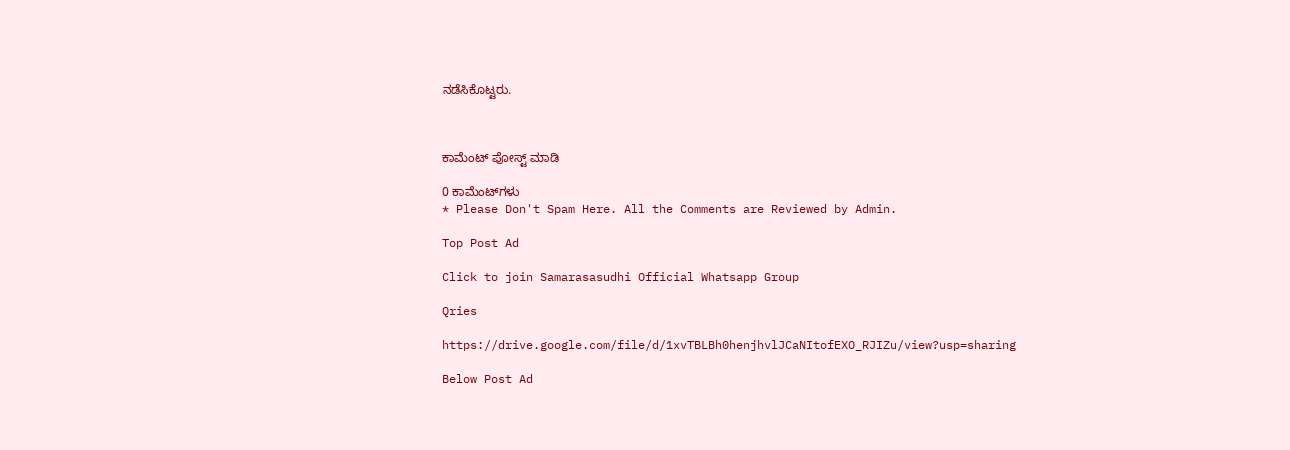ನಡೆಸಿಕೊಟ್ಟರು.



ಕಾಮೆಂಟ್‌‌ ಪೋಸ್ಟ್‌ ಮಾಡಿ

0 ಕಾಮೆಂಟ್‌ಗಳು
* Please Don't Spam Here. All the Comments are Reviewed by Admin.

Top Post Ad

Click to join Samarasasudhi Official Whatsapp Group

Qries

https://drive.google.com/file/d/1xvTBLBh0henjhvlJCaNItofEXO_RJIZu/view?usp=sharing

Below Post Ad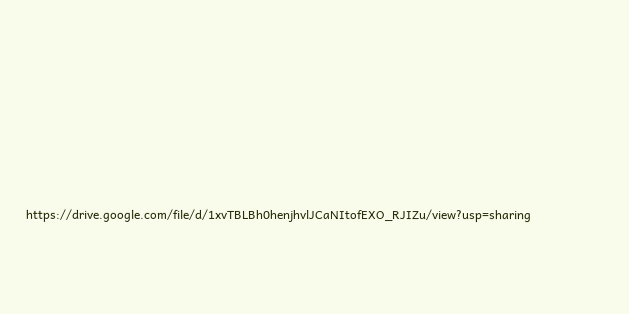https://drive.google.com/file/d/1xvTBLBh0henjhvlJCaNItofEXO_RJIZu/view?usp=sharing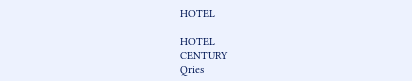HOTEL

HOTEL
CENTURY
Qries